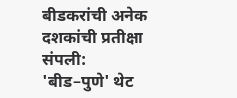बीडकरांची अनेक दशकांची प्रतीक्षा संपली: 'बीड–पुणे' थेट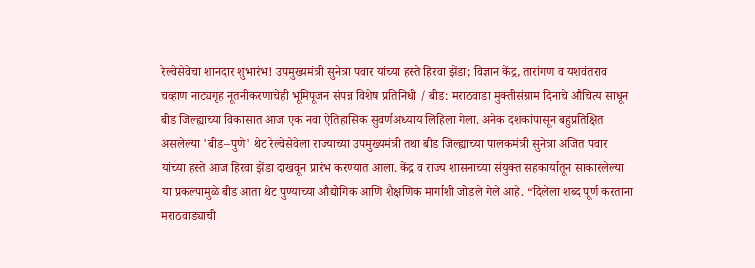रेल्वेसेवेचा शानदार शुभारंभ! उपमुख्यमंत्री सुनेत्रा पवार यांच्या हस्ते हिरवा झेंडा; विज्ञान केंद्र, तारांगण व यशवंतराव चव्हाण नाट्यगृह नूतनीकरणाचेही भूमिपूजन संपन्न विशेष प्रतिनिधी / बीड: मराठवाडा मुक्तीसंग्राम दिनाचे औचित्य साधून बीड जिल्ह्याच्या विकासात आज एक नवा ऐतिहासिक सुवर्णअध्याय लिहिला गेला. अनेक दशकांपासून बहुप्रतिक्षित असलेल्या 'बीड–पुणे' थेट रेल्वेसेवेला राज्याच्या उपमुख्यमंत्री तथा बीड जिल्ह्याच्या पालकमंत्री सुनेत्रा अजित पवार यांच्या हस्ते आज हिरवा झेंडा दाखवून प्रारंभ करण्यात आला. केंद्र व राज्य शासनाच्या संयुक्त सहकार्यातून साकारलेल्या या प्रकल्पामुळे बीड आता थेट पुण्याच्या औद्योगिक आणि शैक्षणिक मार्गाशी जोडले गेले आहे. “दिलेला शब्द पूर्ण करताना मराठवाड्याची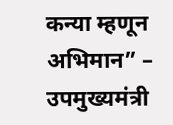कन्या म्हणून अभिमान” – उपमुख्यमंत्री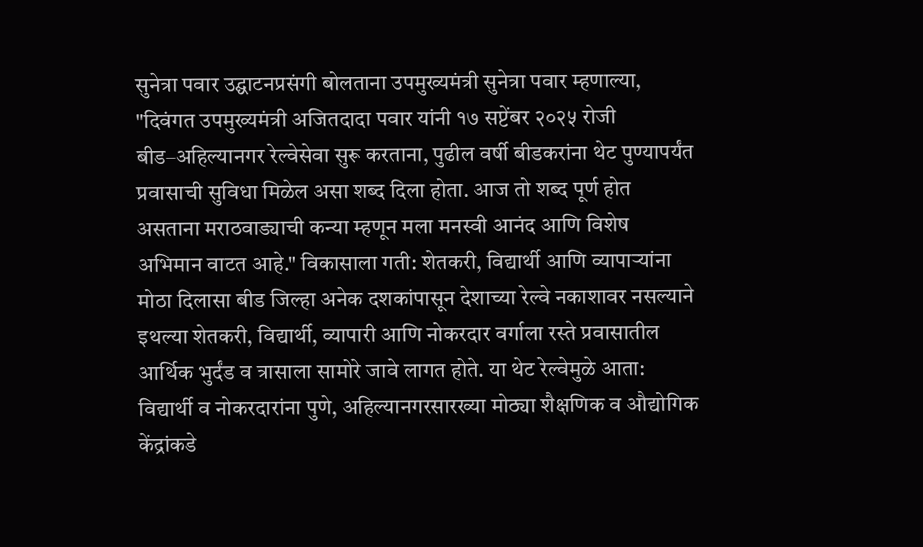सुनेत्रा पवार उद्घाटनप्रसंगी बोलताना उपमुख्यमंत्री सुनेत्रा पवार म्हणाल्या, "दिवंगत उपमुख्यमंत्री अजितदादा पवार यांनी १७ सप्टेंबर २०२५ रोजी बीड–अहिल्यानगर रेल्वेसेवा सुरू करताना, पुढील वर्षी बीडकरांना थेट पुण्यापर्यंत प्रवासाची सुविधा मिळेल असा शब्द दिला होता. आज तो शब्द पूर्ण होत असताना मराठवाड्याची कन्या म्हणून मला मनस्वी आनंद आणि विशेष अभिमान वाटत आहे." विकासाला गती: शेतकरी, विद्यार्थी आणि व्यापाऱ्यांना मोठा दिलासा बीड जिल्हा अनेक दशकांपासून देशाच्या रेल्वे नकाशावर नसल्याने इथल्या शेतकरी, विद्यार्थी, व्यापारी आणि नोकरदार वर्गाला रस्ते प्रवासातील आर्थिक भुर्दंड व त्रासाला सामोरे जावे लागत होते. या थेट रेल्वेमुळे आता: विद्यार्थी व नोकरदारांना पुणे, अहिल्यानगरसारख्या मोठ्या शैक्षणिक व औद्योगिक केंद्रांकडे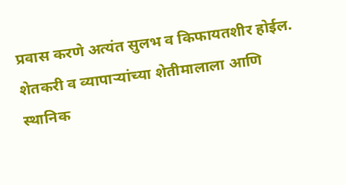प्रवास करणे अत्यंत सुलभ व किफायतशीर होईल. शेतकरी व व्यापाऱ्यांच्या शेतीमालाला आणि स्थानिक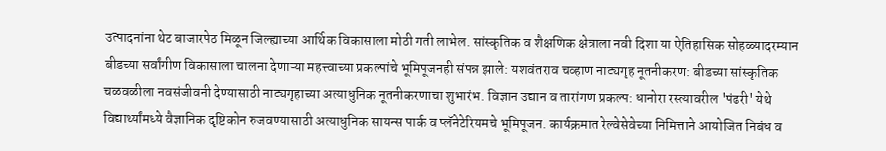उत्पादनांना थेट बाजारपेठ मिळून जिल्ह्याच्या आर्थिक विकासाला मोठी गती लाभेल. सांस्कृतिक व शैक्षणिक क्षेत्राला नवी दिशा या ऐतिहासिक सोहळ्यादरम्यान बीडच्या सर्वांगीण विकासाला चालना देणाऱ्या महत्त्वाच्या प्रकल्पांचे भूमिपूजनही संपन्न झाले: यशवंतराव चव्हाण नाट्यगृह नूतनीकरण: बीडच्या सांस्कृतिक चळवळीला नवसंजीवनी देण्यासाठी नाट्यगृहाच्या अत्याधुनिक नूतनीकरणाचा शुभारंभ. विज्ञान उद्यान व तारांगण प्रकल्प: धानोरा रस्त्यावरील 'पंढरी' येथे विद्यार्थ्यांमध्ये वैज्ञानिक दृष्टिकोन रुजवण्यासाठी अत्याधुनिक सायन्स पार्क व प्लॅनेटेरियमचे भूमिपूजन. कार्यक्रमात रेल्वेसेवेच्या निमित्ताने आयोजित निबंध व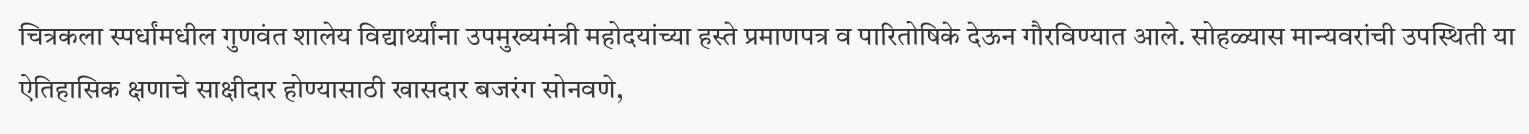चित्रकला स्पर्धांमधील गुणवंत शालेय विद्यार्थ्यांना उपमुख्यमंत्री महोदयांच्या हस्ते प्रमाणपत्र व पारितोषिके देऊन गौरविण्यात आले. सोहळ्यास मान्यवरांची उपस्थिती या ऐतिहासिक क्षणाचे साक्षीदार होण्यासाठी खासदार बजरंग सोनवणे,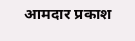आमदार प्रकाश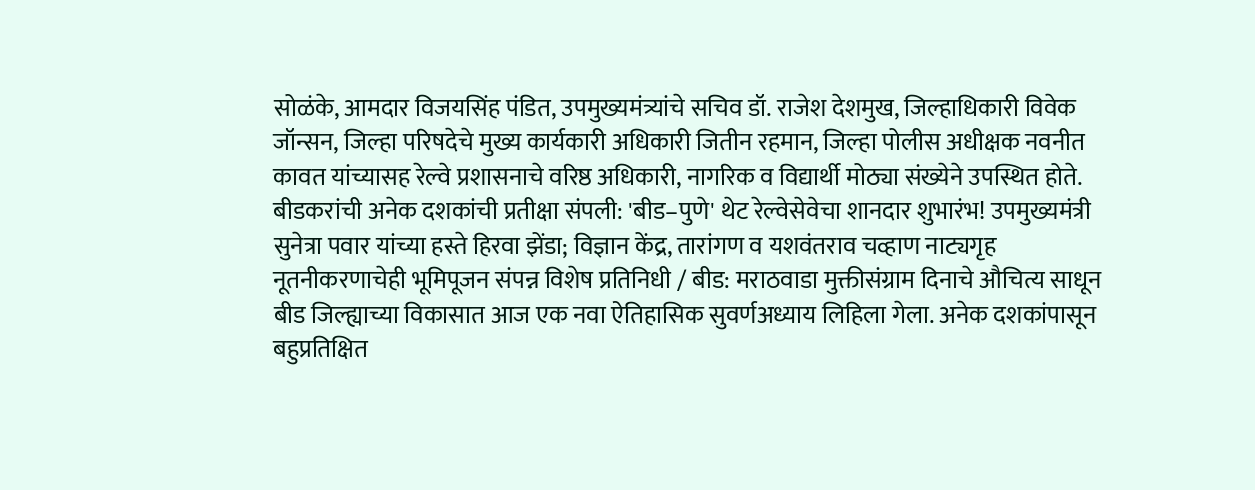सोळंके, आमदार विजयसिंह पंडित, उपमुख्यमंत्र्यांचे सचिव डॉ. राजेश देशमुख, जिल्हाधिकारी विवेक जॉन्सन, जिल्हा परिषदेचे मुख्य कार्यकारी अधिकारी जितीन रहमान, जिल्हा पोलीस अधीक्षक नवनीत कावत यांच्यासह रेल्वे प्रशासनाचे वरिष्ठ अधिकारी, नागरिक व विद्यार्थी मोठ्या संख्येने उपस्थित होते.
बीडकरांची अनेक दशकांची प्रतीक्षा संपली: 'बीड–पुणे' थेट रेल्वेसेवेचा शानदार शुभारंभ! उपमुख्यमंत्री सुनेत्रा पवार यांच्या हस्ते हिरवा झेंडा; विज्ञान केंद्र, तारांगण व यशवंतराव चव्हाण नाट्यगृह नूतनीकरणाचेही भूमिपूजन संपन्न विशेष प्रतिनिधी / बीड: मराठवाडा मुक्तीसंग्राम दिनाचे औचित्य साधून बीड जिल्ह्याच्या विकासात आज एक नवा ऐतिहासिक सुवर्णअध्याय लिहिला गेला. अनेक दशकांपासून बहुप्रतिक्षित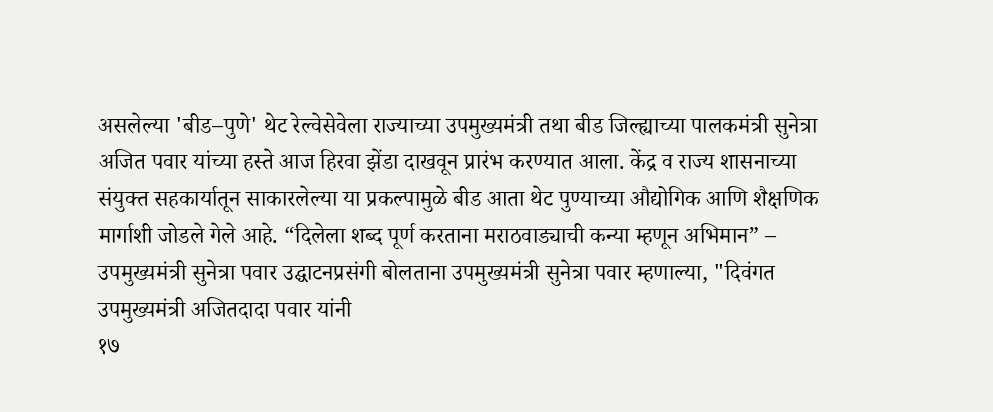असलेल्या 'बीड–पुणे' थेट रेल्वेसेवेला राज्याच्या उपमुख्यमंत्री तथा बीड जिल्ह्याच्या पालकमंत्री सुनेत्रा अजित पवार यांच्या हस्ते आज हिरवा झेंडा दाखवून प्रारंभ करण्यात आला. केंद्र व राज्य शासनाच्या संयुक्त सहकार्यातून साकारलेल्या या प्रकल्पामुळे बीड आता थेट पुण्याच्या औद्योगिक आणि शैक्षणिक मार्गाशी जोडले गेले आहे. “दिलेला शब्द पूर्ण करताना मराठवाड्याची कन्या म्हणून अभिमान” – उपमुख्यमंत्री सुनेत्रा पवार उद्घाटनप्रसंगी बोलताना उपमुख्यमंत्री सुनेत्रा पवार म्हणाल्या, "दिवंगत उपमुख्यमंत्री अजितदादा पवार यांनी
१७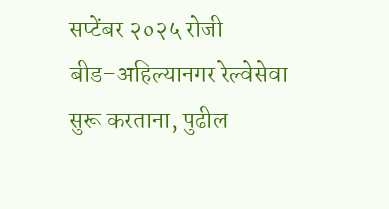सप्टेंबर २०२५ रोजी बीड–अहिल्यानगर रेल्वेसेवा सुरू करताना, पुढील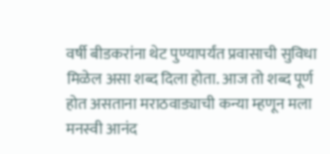वर्षी बीडकरांना थेट पुण्यापर्यंत प्रवासाची सुविधा मिळेल असा शब्द दिला होता. आज तो शब्द पूर्ण होत असताना मराठवाड्याची कन्या म्हणून मला मनस्वी आनंद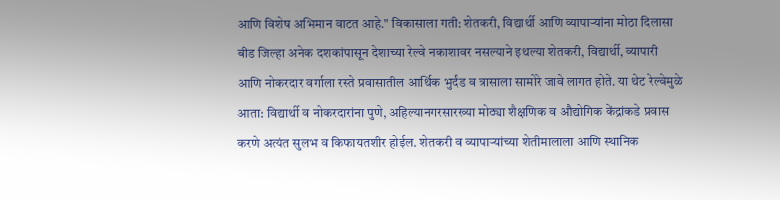आणि विशेष अभिमान वाटत आहे." विकासाला गती: शेतकरी, विद्यार्थी आणि व्यापाऱ्यांना मोठा दिलासा बीड जिल्हा अनेक दशकांपासून देशाच्या रेल्वे नकाशावर नसल्याने इथल्या शेतकरी, विद्यार्थी, व्यापारी आणि नोकरदार वर्गाला रस्ते प्रवासातील आर्थिक भुर्दंड व त्रासाला सामोरे जावे लागत होते. या थेट रेल्वेमुळे आता: विद्यार्थी व नोकरदारांना पुणे, अहिल्यानगरसारख्या मोठ्या शैक्षणिक व औद्योगिक केंद्रांकडे प्रवास करणे अत्यंत सुलभ व किफायतशीर होईल. शेतकरी व व्यापाऱ्यांच्या शेतीमालाला आणि स्थानिक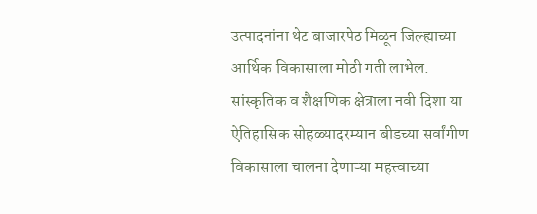उत्पादनांना थेट बाजारपेठ मिळून जिल्ह्याच्या आर्थिक विकासाला मोठी गती लाभेल. सांस्कृतिक व शैक्षणिक क्षेत्राला नवी दिशा या
ऐतिहासिक सोहळ्यादरम्यान बीडच्या सर्वांगीण विकासाला चालना देणाऱ्या महत्त्वाच्या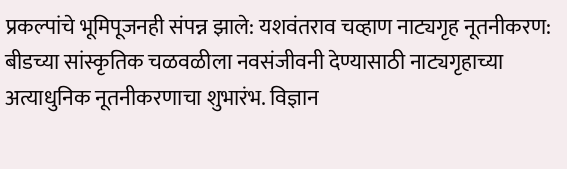प्रकल्पांचे भूमिपूजनही संपन्न झाले: यशवंतराव चव्हाण नाट्यगृह नूतनीकरण: बीडच्या सांस्कृतिक चळवळीला नवसंजीवनी देण्यासाठी नाट्यगृहाच्या अत्याधुनिक नूतनीकरणाचा शुभारंभ. विज्ञान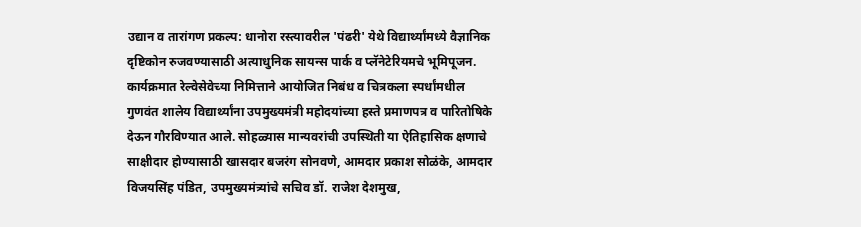उद्यान व तारांगण प्रकल्प: धानोरा रस्त्यावरील 'पंढरी' येथे विद्यार्थ्यांमध्ये वैज्ञानिक दृष्टिकोन रुजवण्यासाठी अत्याधुनिक सायन्स पार्क व प्लॅनेटेरियमचे भूमिपूजन. कार्यक्रमात रेल्वेसेवेच्या निमित्ताने आयोजित निबंध व चित्रकला स्पर्धांमधील गुणवंत शालेय विद्यार्थ्यांना उपमुख्यमंत्री महोदयांच्या हस्ते प्रमाणपत्र व पारितोषिके देऊन गौरविण्यात आले. सोहळ्यास मान्यवरांची उपस्थिती या ऐतिहासिक क्षणाचे साक्षीदार होण्यासाठी खासदार बजरंग सोनवणे, आमदार प्रकाश सोळंके, आमदार विजयसिंह पंडित, उपमुख्यमंत्र्यांचे सचिव डॉ. राजेश देशमुख,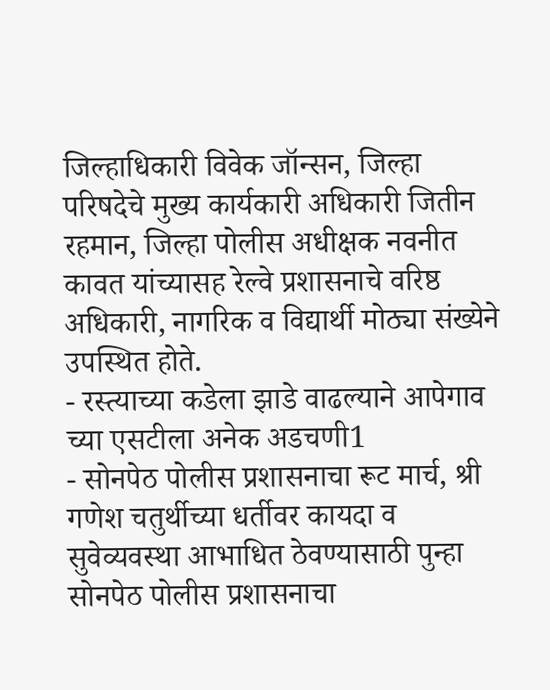जिल्हाधिकारी विवेक जॉन्सन, जिल्हा परिषदेचे मुख्य कार्यकारी अधिकारी जितीन रहमान, जिल्हा पोलीस अधीक्षक नवनीत कावत यांच्यासह रेल्वे प्रशासनाचे वरिष्ठ अधिकारी, नागरिक व विद्यार्थी मोठ्या संख्येने उपस्थित होते.
- रस्त्याच्या कडेला झाडे वाढल्याने आपेगाव च्या एसटीला अनेक अडचणी1
- सोनपेठ पोलीस प्रशासनाचा रूट मार्च, श्री गणेश चतुर्थीच्या धर्तीवर कायदा व सुवेव्यवस्था आभाधित ठेवण्यासाठी पुन्हा सोनपेठ पोलीस प्रशासनाचा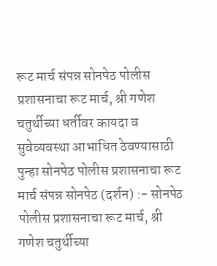रूट मार्च संपन्न सोनपेठ पोलीस प्रशासनाचा रूट मार्च, श्री गणेश चतुर्थीच्या धर्तीवर कायदा व सुवेव्यवस्था आभाधित ठेवण्यासाठी पुन्हा सोनपेठ पोलीस प्रशासनाचा रूट मार्च संपन्न सोनपेठ (दर्शन) :- सोनपेठ पोलीस प्रशासनाचा रूट मार्च, श्री गणेश चतुर्थीच्या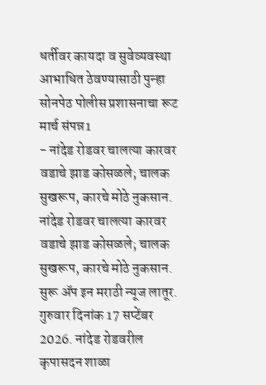धर्तीवर कायदा व सुवेव्यवस्था आभाधित ठेवण्यासाठी पुन्हा सोनपेठ पोलीस प्रशासनाचा रूट मार्च संपन्न1
- नांदेड रोडवर चालत्या कारवर वडाचे झाड कोसळले; चालक सुखरूप, कारचे मोठे नुकसान. नांदेड रोडवर चालत्या कारवर वडाचे झाड कोसळले; चालक सुखरूप, कारचे मोठे नुकसान. सुरू ॲप इन मराठी न्यूज लातूर. गुरुवार दिनांक 17 सप्टेंबर 2026. नांदेड रोडवरील कृपासदन शाळा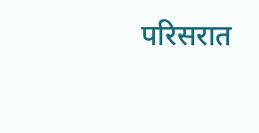परिसरात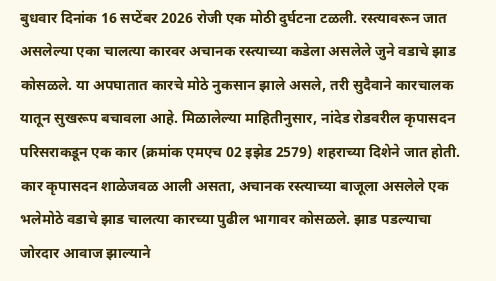बुधवार दिनांक 16 सप्टेंबर 2026 रोजी एक मोठी दुर्घटना टळली. रस्त्यावरून जात असलेल्या एका चालत्या कारवर अचानक रस्त्याच्या कडेला असलेले जुने वडाचे झाड कोसळले. या अपघातात कारचे मोठे नुकसान झाले असले, तरी सुदैवाने कारचालक यातून सुखरूप बचावला आहे. मिळालेल्या माहितीनुसार, नांदेड रोडवरील कृपासदन परिसराकडून एक कार (क्रमांक एमएच 02 इझेड 2579) शहराच्या दिशेने जात होती. कार कृपासदन शाळेजवळ आली असता, अचानक रस्त्याच्या बाजूला असलेले एक भलेमोठे वडाचे झाड चालत्या कारच्या पुढील भागावर कोसळले. झाड पडल्याचा जोरदार आवाज झाल्याने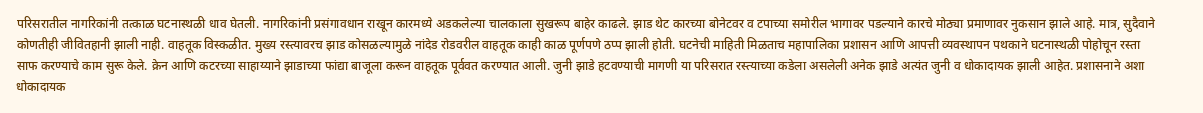परिसरातील नागरिकांनी तत्काळ घटनास्थळी धाव घेतली. नागरिकांनी प्रसंगावधान राखून कारमध्ये अडकलेल्या चालकाला सुखरूप बाहेर काढले. झाड थेट कारच्या बोनेटवर व टपाच्या समोरील भागावर पडल्याने कारचे मोठ्या प्रमाणावर नुकसान झाले आहे. मात्र, सुदैवाने कोणतीही जीवितहानी झाली नाही. वाहतूक विस्कळीत. मुख्य रस्त्यावरच झाड कोसळल्यामुळे नांदेड रोडवरील वाहतूक काही काळ पूर्णपणे ठप्प झाली होती. घटनेची माहिती मिळताच महापालिका प्रशासन आणि आपत्ती व्यवस्थापन पथकाने घटनास्थळी पोहोचून रस्ता साफ करण्याचे काम सुरू केले. क्रेन आणि कटरच्या साहाय्याने झाडाच्या फांद्या बाजूला करून वाहतूक पूर्ववत करण्यात आली. जुनी झाडे हटवण्याची मागणी या परिसरात रस्त्याच्या कडेला असलेली अनेक झाडे अत्यंत जुनी व धोकादायक झाली आहेत. प्रशासनाने अशा धोकादायक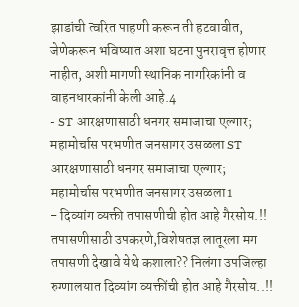झाडांची त्वरित पाहणी करून ती हटवावीत, जेणेकरून भविष्यात अशा घटना पुनरावृत्त होणार नाहीत, अशी मागणी स्थानिक नागरिकांनी व वाहनधारकांनी केली आहे.4
- ST आरक्षणासाठी धनगर समाजाचा एल्गार; महामोर्चास परभणीत जनसागर उसळला ST आरक्षणासाठी धनगर समाजाचा एल्गार; महामोर्चास परभणीत जनसागर उसळला1
- दिव्यांग व्यक्ती तपासणीची होत आहे गैरसोय.!! तपासणीसाठी उपकरणे,विशेषतज्ञ लातूरला मग तपासणी देखावे येथे कशाला?? निलंगा उपजिल्हा रुग्णालयात दिव्यांग व्यक्तींची होत आहे गैरसोय..!!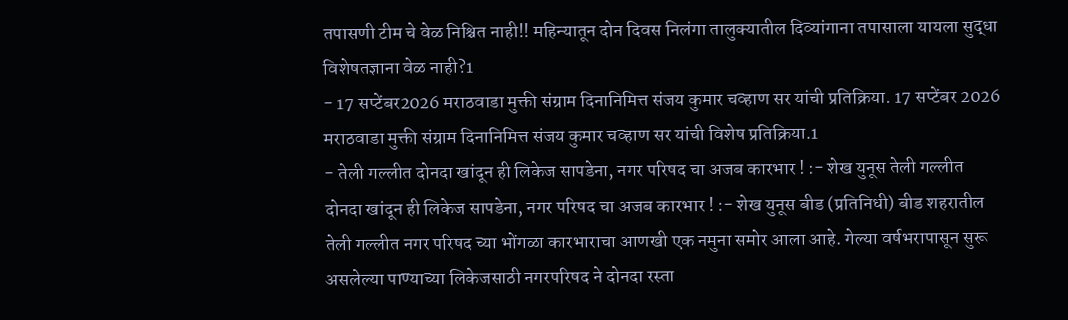तपासणी टीम चे वेळ निश्चित नाही!! महिन्यातून दोन दिवस निलंगा तालुक्यातील दिव्यांगाना तपासाला यायला सुद्धा विशेषतज्ञाना वेळ नाही?1
- 17 सप्टेंबर2026 मराठवाडा मुक्ती संग्राम दिनानिमित्त संजय कुमार चव्हाण सर यांची प्रतिक्रिया. 17 सप्टेंबर 2026 मराठवाडा मुक्ती संग्राम दिनानिमित्त संजय कुमार चव्हाण सर यांची विशेष प्रतिक्रिया.1
- तेली गल्लीत दोनदा खांदून ही लिकेज सापडेना, नगर परिषद चा अजब कारभार ! :- शेख युनूस तेली गल्लीत दोनदा खांदून ही लिकेज सापडेना, नगर परिषद चा अजब कारभार ! :- शेख युनूस बीड (प्रतिनिधी) बीड शहरातील तेली गल्लीत नगर परिषद च्या भोंगळा कारभाराचा आणखी एक नमुना समोर आला आहे. गेल्या वर्षभरापासून सुरू असलेल्या पाण्याच्या लिकेजसाठी नगरपरिषद ने दोनदा रस्ता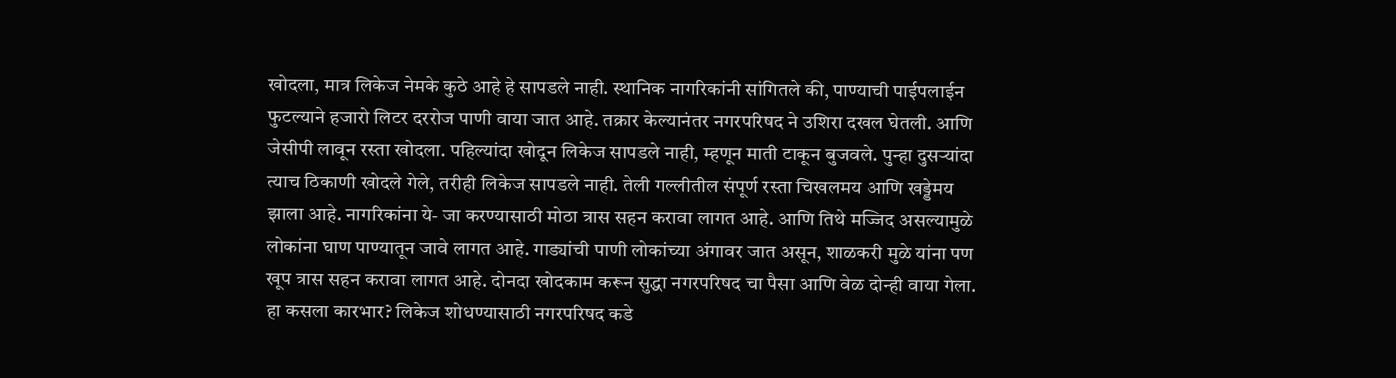खोदला, मात्र लिकेज नेमके कुठे आहे हे सापडले नाही. स्थानिक नागरिकांनी सांगितले की, पाण्याची पाईपलाईन फुटल्याने हजारो लिटर दररोज पाणी वाया जात आहे. तक्रार केल्यानंतर नगरपरिषद ने उशिरा दखल घेतली. आणि जेसीपी लावून रस्ता खोदला. पहिल्यांदा खोदून लिकेज सापडले नाही, म्हणून माती टाकून बुजवले. पुन्हा दुसऱ्यांदा त्याच ठिकाणी खोदले गेले, तरीही लिकेज सापडले नाही. तेली गल्लीतील संपूर्ण रस्ता चिखलमय आणि खड्डेमय झाला आहे. नागरिकांना ये- जा करण्यासाठी मोठा त्रास सहन करावा लागत आहे. आणि तिथे मज्जिद असल्यामुळे लोकांना घाण पाण्यातून जावे लागत आहे. गाड्यांची पाणी लोकांच्या अंगावर जात असून, शाळकरी मुळे यांना पण खूप त्रास सहन करावा लागत आहे. दोनदा खोदकाम करून सुद्धा नगरपरिषद चा पैसा आणि वेळ दोन्ही वाया गेला. हा कसला कारभार? लिकेज शोधण्यासाठी नगरपरिषद कडे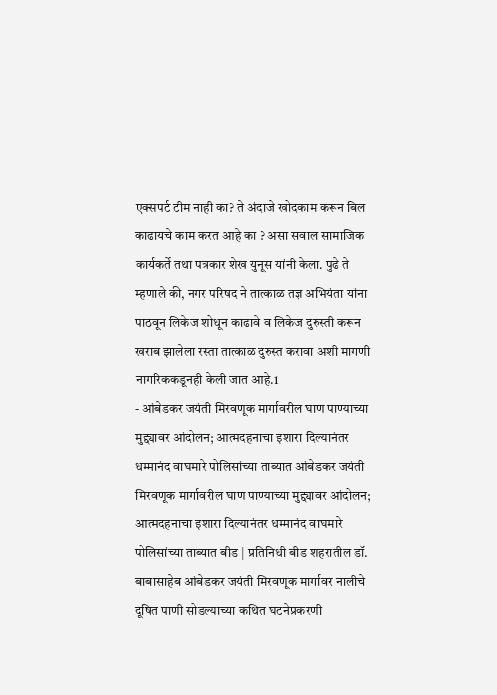एक्सपर्ट टीम नाही का? ते अंदाजे खोदकाम करून बिल काढायचे काम करत आहे का ? असा सवाल सामाजिक कार्यकर्ते तथा पत्रकार शेख युनूस यांनी केला. पुढे ते म्हणाले की, नगर परिषद ने तात्काळ तज्ञ अभियंता यांना पाठवून लिकेज शोधून काढावे व लिकेज दुरुस्ती करून खराब झालेला रस्ता तात्काळ दुरुस्त करावा अशी मागणी नागरिककडूनही केली जात आहे.1
- आंबेडकर जयंती मिरवणूक मार्गावरील घाण पाण्याच्या मुद्द्यावर आंदोलन; आत्मदहनाचा इशारा दिल्यानंतर धम्मानंद वाघमारे पोलिसांच्या ताब्यात आंबेडकर जयंती मिरवणूक मार्गावरील घाण पाण्याच्या मुद्द्यावर आंदोलन; आत्मदहनाचा इशारा दिल्यानंतर धम्मानंद वाघमारे पोलिसांच्या ताब्यात बीड | प्रतिनिधी बीड शहरातील डॉ. बाबासाहेब आंबेडकर जयंती मिरवणूक मार्गावर नालीचे दूषित पाणी सोडल्याच्या कथित घटनेप्रकरणी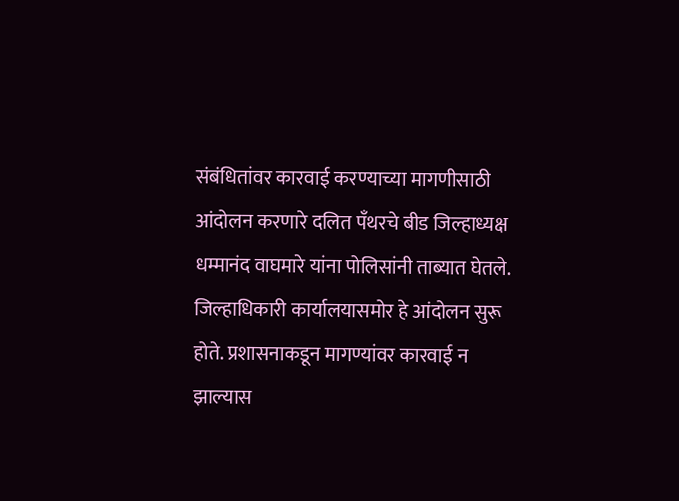संबंधितांवर कारवाई करण्याच्या मागणीसाठी आंदोलन करणारे दलित पँथरचे बीड जिल्हाध्यक्ष धम्मानंद वाघमारे यांना पोलिसांनी ताब्यात घेतले. जिल्हाधिकारी कार्यालयासमोर हे आंदोलन सुरू होते. प्रशासनाकडून मागण्यांवर कारवाई न झाल्यास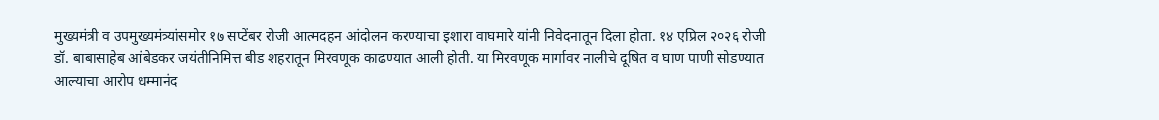मुख्यमंत्री व उपमुख्यमंत्र्यांसमोर १७ सप्टेंबर रोजी आत्मदहन आंदोलन करण्याचा इशारा वाघमारे यांनी निवेदनातून दिला होता. १४ एप्रिल २०२६ रोजी डॉ. बाबासाहेब आंबेडकर जयंतीनिमित्त बीड शहरातून मिरवणूक काढण्यात आली होती. या मिरवणूक मार्गावर नालीचे दूषित व घाण पाणी सोडण्यात आल्याचा आरोप धम्मानंद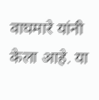वाघमारे यांनी केला आहे. या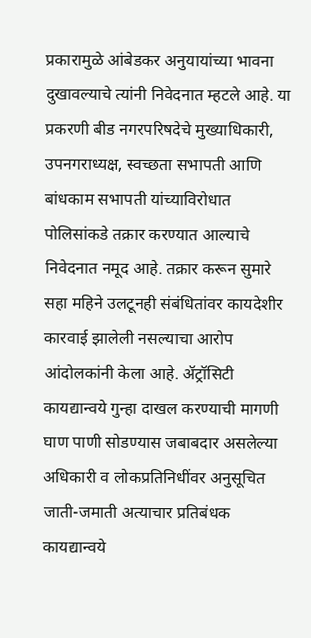प्रकारामुळे आंबेडकर अनुयायांच्या भावना दुखावल्याचे त्यांनी निवेदनात म्हटले आहे. या प्रकरणी बीड नगरपरिषदेचे मुख्याधिकारी, उपनगराध्यक्ष, स्वच्छता सभापती आणि बांधकाम सभापती यांच्याविरोधात पोलिसांकडे तक्रार करण्यात आल्याचे निवेदनात नमूद आहे. तक्रार करून सुमारे सहा महिने उलटूनही संबंधितांवर कायदेशीर कारवाई झालेली नसल्याचा आरोप आंदोलकांनी केला आहे. ॲट्रॉसिटी कायद्यान्वये गुन्हा दाखल करण्याची मागणी घाण पाणी सोडण्यास जबाबदार असलेल्या अधिकारी व लोकप्रतिनिधींवर अनुसूचित जाती-जमाती अत्याचार प्रतिबंधक कायद्यान्वये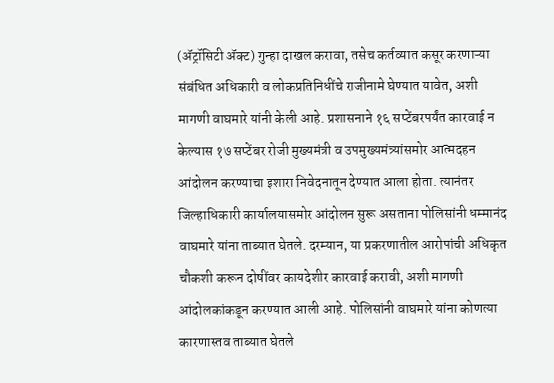(ॲट्रॉसिटी ॲक्ट) गुन्हा दाखल करावा, तसेच कर्तव्यात कसूर करणाऱ्या संबंधित अधिकारी व लोकप्रतिनिधींचे राजीनामे घेण्यात यावेत, अशी मागणी वाघमारे यांनी केली आहे. प्रशासनाने १६ सप्टेंबरपर्यंत कारवाई न केल्यास १७ सप्टेंबर रोजी मुख्यमंत्री व उपमुख्यमंत्र्यांसमोर आत्मदहन आंदोलन करण्याचा इशारा निवेदनातून देण्यात आला होता. त्यानंतर जिल्हाधिकारी कार्यालयासमोर आंदोलन सुरू असताना पोलिसांनी धम्मानंद वाघमारे यांना ताब्यात घेतले. दरम्यान, या प्रकरणातील आरोपांची अधिकृत चौकशी करून दोषींवर कायदेशीर कारवाई करावी, अशी मागणी आंदोलकांकडून करण्यात आली आहे. पोलिसांनी वाघमारे यांना कोणत्या कारणास्तव ताब्यात घेतले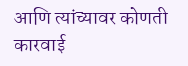आणि त्यांच्यावर कोणती कारवाई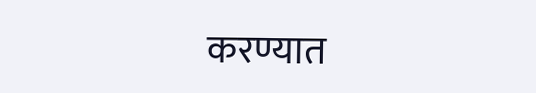करण्यात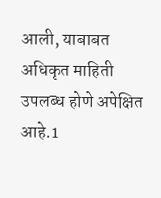आली, याबाबत अधिकृत माहिती उपलब्ध होणे अपेक्षित आहे.1